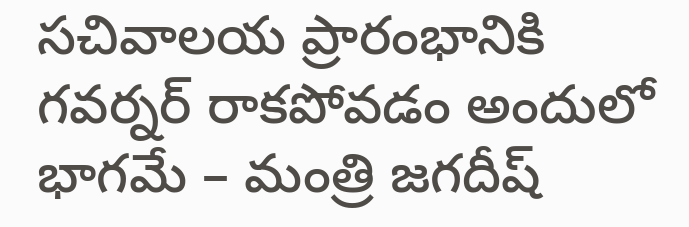సచివాలయ ప్రారంభానికి గవర్నర్ రాకపోవడం అందులో భాగమే – మంత్రి జగదీష్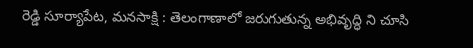రెడ్డి సూర్యాపేట, మనసాక్షి : తెలంగాణాలో జరుగుతున్న అభివృద్ధి ని చూసి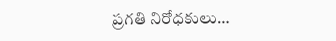ప్రగతి నిరోధకులు…